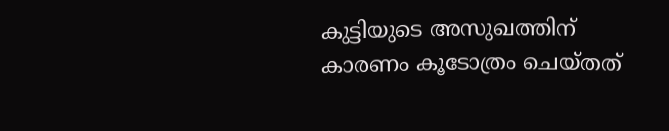കുട്ടിയുടെ അസുഖത്തിന് കാരണം കൂടോത്രം ചെയ്തത്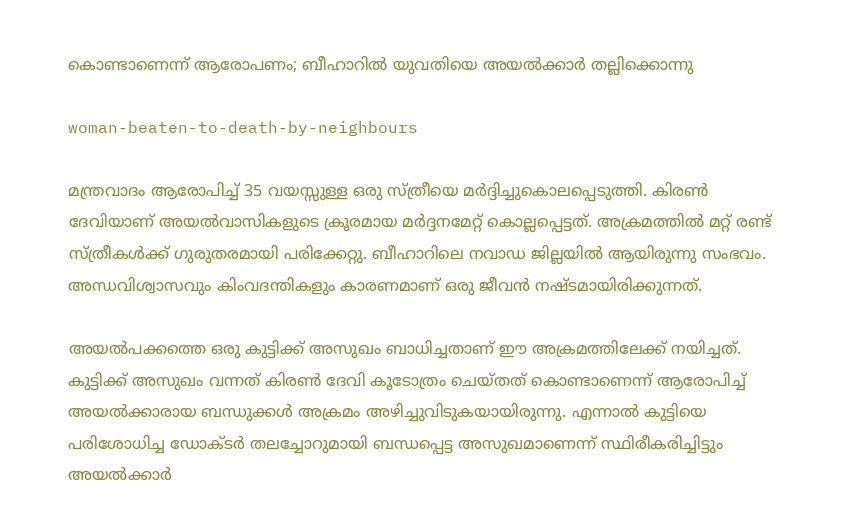കൊണ്ടാണെന്ന് ആരോപണം; ബീഹാറിൽ യുവതിയെ അയൽക്കാർ തല്ലിക്കൊന്നു

woman-beaten-to-death-by-neighbours

മന്ത്രവാദം ആരോപിച്ച് 35 വയസ്സുള്ള ഒരു സ്ത്രീയെ മർദ്ദിച്ചുകൊലപ്പെടുത്തി. കിരൺ ദേവിയാണ് അയൽവാസികളുടെ ക്രൂരമായ മർദ്ദനമേറ്റ് കൊല്ലപ്പെട്ടത്. അക്രമത്തിൽ മറ്റ് രണ്ട് സ്ത്രീകൾക്ക് ഗുരുതരമായി പരിക്കേറ്റു. ബീഹാറിലെ നവാഡ ജില്ലയിൽ ആയിരുന്നു സംഭവം. അന്ധവിശ്വാസവും കിംവദന്തികളും കാരണമാണ് ഒരു ജീവൻ നഷ്ടമായിരിക്കുന്നത്.

അയൽപക്കത്തെ ഒരു കുട്ടിക്ക് അസുഖം ബാധിച്ചതാണ് ഈ അക്രമത്തിലേക്ക് നയിച്ചത്. കുട്ടിക്ക് അസുഖം വന്നത് കിരൺ ദേവി കൂടോത്രം ചെയ്തത് കൊണ്ടാണെന്ന് ആരോപിച്ച് അയൽക്കാരായ ബന്ധുക്കൾ അക്രമം അഴിച്ചുവിടുകയായിരുന്നു. എന്നാൽ കുട്ടിയെ പരിശോധിച്ച ഡോക്ടർ തലച്ചോറുമായി ബന്ധപ്പെട്ട അസുഖമാണെന്ന് സ്ഥിരീകരിച്ചിട്ടും അയൽക്കാർ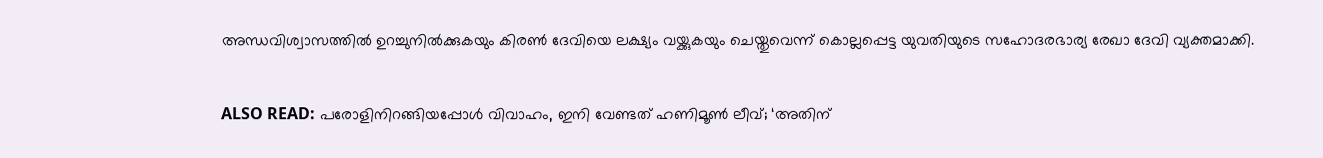അന്ധവിശ്വാസത്തിൽ ഉറച്ചുനിൽക്കുകയും കിരൺ ദേവിയെ ലക്ഷ്യം വയ്ക്കുകയും ചെയ്തുവെന്ന് കൊല്ലപ്പെട്ട യുവതിയുടെ സഹോദരഭാര്യ രേഖാ ദേവി വ്യക്തമാക്കി.

ALSO READ: പരോളിനിറങ്ങിയപ്പോൾ വിവാഹം, ഇനി വേണ്ടത് ഹണിമൂൺ ലീവ്; ‘അതിന്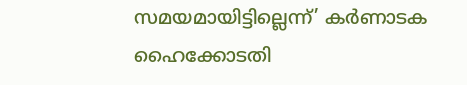സമയമായിട്ടില്ലെന്ന്’ കർണാടക ഹൈക്കോടതി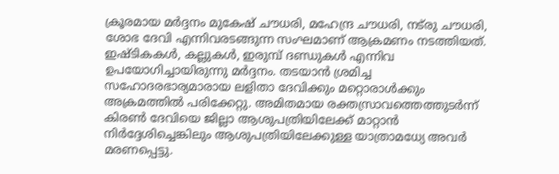ക്രൂരമായ മർദ്ദനം മുകേഷ് ചൗധരി, മഹേന്ദ്ര ചൗധരി, നട്‌രു ചൗധരി, ശോഭ ദേവി എന്നിവരടങ്ങുന്ന സംഘമാണ് ആക്രമണം നടത്തിയത്. ഇഷ്ടികകൾ, കല്ലുകൾ, ഇരുമ്പ് ദണ്ഡുകൾ എന്നിവ ഉപയോഗിച്ചായിരുന്നു മർദ്ദനം. തടയാൻ ശ്രമിച്ച സഹോദരഭാര്യമാരായ ലളിതാ ദേവിക്കും മറ്റൊരാൾക്കും അക്രമത്തിൽ പരിക്കേറ്റു. അമിതമായ രക്തസ്രാവത്തെത്തുടർന്ന് കിരൺ ദേവിയെ ജില്ലാ ആശുപത്രിയിലേക്ക് മാറ്റാൻ നിർദ്ദേശിച്ചെങ്കിലും ആശുപത്രിയിലേക്കുള്ള യാത്രാമധ്യേ അവർ മരണപ്പെട്ടു.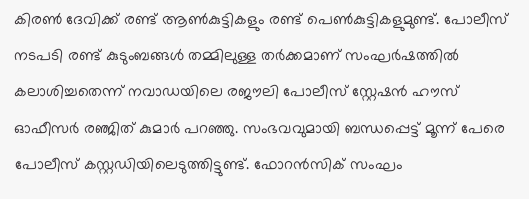കിരൺ ദേവിക്ക് രണ്ട് ആൺകുട്ടികളും രണ്ട് പെൺകുട്ടികളുമുണ്ട്. പോലീസ് നടപടി രണ്ട് കുടുംബങ്ങൾ തമ്മിലുള്ള തർക്കമാണ് സംഘർഷത്തിൽ കലാശിച്ചതെന്ന് നവാഡയിലെ രജൗലി പോലീസ് സ്റ്റേഷൻ ഹൗസ് ഓഫീസർ രഞ്ജിത് കുമാർ പറഞ്ഞു. സംഭവവുമായി ബന്ധപ്പെട്ട് മൂന്ന് പേരെ പോലീസ് കസ്റ്റഡിയിലെടുത്തിട്ടുണ്ട്. ഫോറൻസിക് സംഘം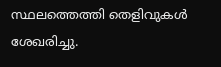സ്ഥലത്തെത്തി തെളിവുകൾ ശേഖരിച്ചു.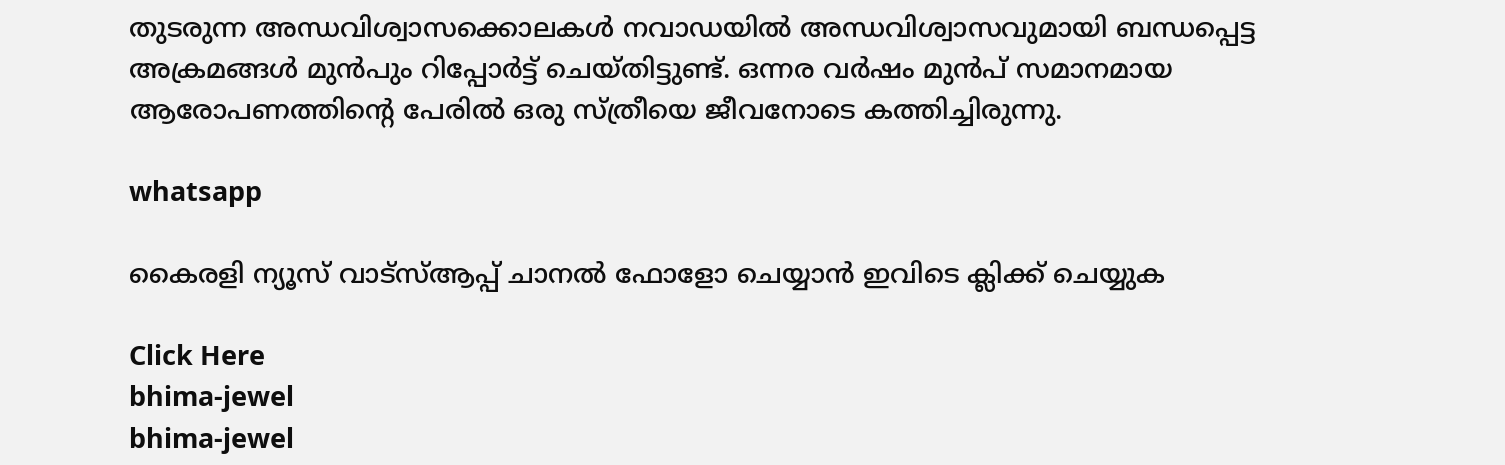തുടരുന്ന അന്ധവിശ്വാസക്കൊലകൾ നവാഡയിൽ അന്ധവിശ്വാസവുമായി ബന്ധപ്പെട്ട അക്രമങ്ങൾ മുൻപും റിപ്പോർട്ട് ചെയ്തിട്ടുണ്ട്. ഒന്നര വർഷം മുൻപ് സമാനമായ ആരോപണത്തിന്റെ പേരിൽ ഒരു സ്ത്രീയെ ജീവനോടെ കത്തിച്ചിരുന്നു.

whatsapp

കൈരളി ന്യൂസ് വാട്‌സ്ആപ്പ് ചാനല്‍ ഫോളോ ചെയ്യാന്‍ ഇവിടെ ക്ലിക്ക് ചെയ്യുക

Click Here
bhima-jewel
bhima-jewel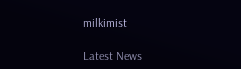milkimist

Latest News